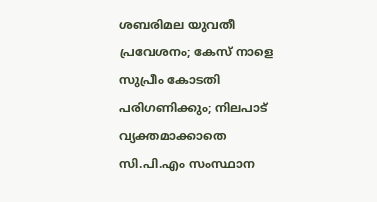ശബരിമല യുവതീ പ്രവേശനം; കേസ് നാളെ സുപ്രീം കോടതി പരിഗണിക്കും; നിലപാട് വ്യക്തമാക്കാതെ സി.പി.എം സംസ്ഥാന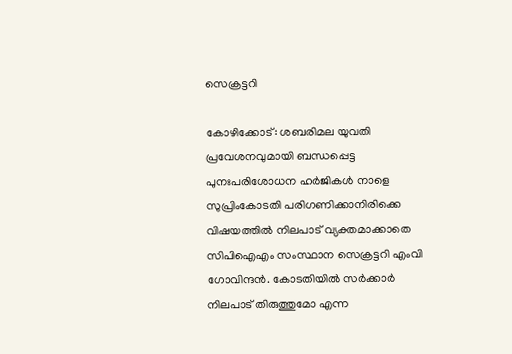സെക്രട്ടറി

കോഴിക്കോട്: ശബരിമല യുവതി പ്രവേശനവുമായി ബന്ധപ്പെട്ട പുനഃപരിശോധന ഹര്‍ജികള്‍ നാളെ സുപ്രിംകോടതി പരിഗണിക്കാനിരിക്കെ വിഷയത്തില്‍ നിലപാട് വ്യക്തമാക്കാതെ സിപിഐഎം സംസ്ഥാന സെക്രട്ടറി എംവി ഗോവിന്ദന്‍. കോടതിയില്‍ സര്‍ക്കാര്‍ നിലപാട് തിരുത്തുമോ എന്ന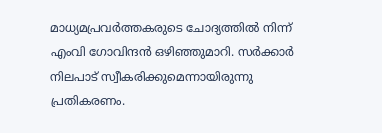മാധ്യമപ്രവര്‍ത്തകരുടെ ചോദ്യത്തില്‍ നിന്ന് എംവി ഗോവിന്ദന്‍ ഒഴിഞ്ഞുമാറി. സര്‍ക്കാര്‍ നിലപാട് സ്വീകരിക്കുമെന്നായിരുന്നു പ്രതികരണം.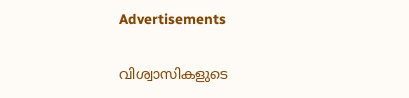Advertisements

വിശ്വാസികളുടെ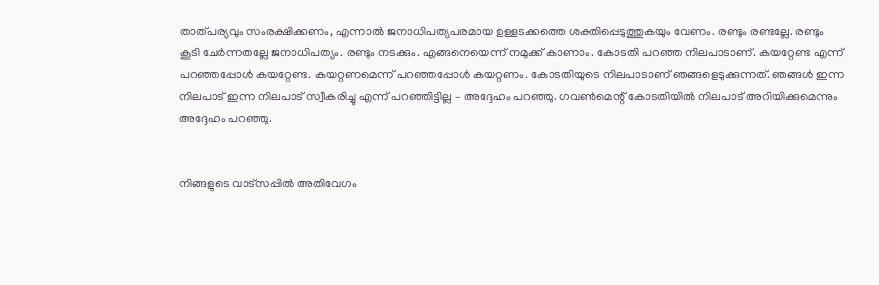താത്പര്യവും സംരക്ഷിക്കണം, എന്നാല്‍ ജനാധിപത്യപരമായ ഉള്ളടക്കത്തെ ശക്തിപ്പെടുത്തുകയും വേണം. രണ്ടും രണ്ടല്ലേ. രണ്ടും കൂടി ചേര്‍ന്നതല്ലേ ജനാധിപത്യം. രണ്ടും നടക്കും. എങ്ങനെയെന്ന് നമുക്ക് കാണാം. കോടതി പറഞ്ഞ നിലപാടാണ്. കയറ്റേണ്ട എന്ന് പറഞ്ഞപ്പോള്‍ കയറ്റേണ്ട. കയറ്റണമെന്ന് പറഞ്ഞപ്പോള്‍ കയറ്റണം. കോടതിയുടെ നിലപാടാണ് ഞങ്ങളെടുക്കുന്നത്. ഞങ്ങള്‍ ഇന്ന നിലപാട് ഇന്ന നിലപാട് സ്വീകരിച്ചു എന്ന് പറഞ്ഞിട്ടില്ല – അദ്ദേഹം പറഞ്ഞു. ഗവണ്‍മെന്റ് കോടതിയില്‍ നിലപാട് അറിയിക്കുമെന്നും അദ്ദേഹം പറഞ്ഞു.


നിങ്ങളുടെ വാട്സപ്പിൽ അതിവേഗം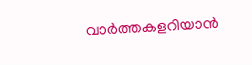വാർത്തകളറിയാൻ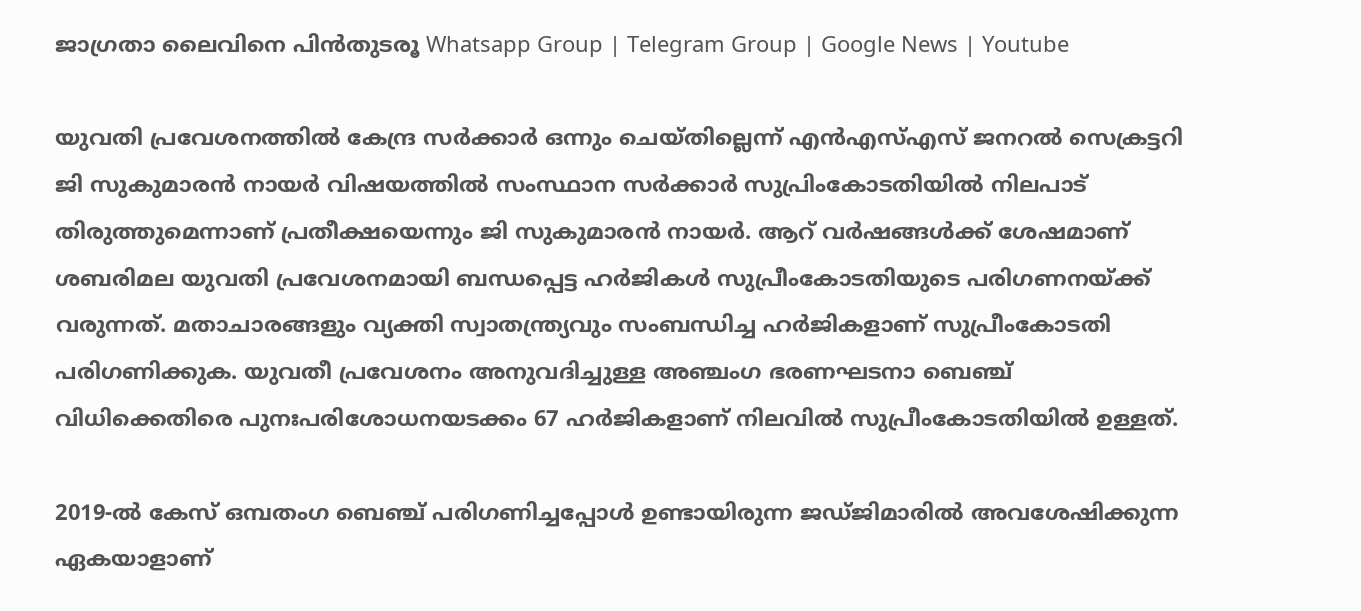ജാഗ്രതാ ലൈവിനെ പിൻതുടരൂ Whatsapp Group | Telegram Group | Google News | Youtube

യുവതി പ്രവേശനത്തില്‍ കേന്ദ്ര സര്‍ക്കാര്‍ ഒന്നും ചെയ്തില്ലെന്ന് എന്‍എസ്‌എസ് ജനറല്‍ സെക്രട്ടറി ജി സുകുമാരന്‍ നായര്‍ വിഷയത്തില്‍ സംസ്ഥാന സര്‍ക്കാര്‍ സുപ്രിംകോടതിയില്‍ നിലപാട് തിരുത്തുമെന്നാണ് പ്രതീക്ഷയെന്നും ജി സുകുമാരന്‍ നായര്‍. ആറ് വര്‍ഷങ്ങള്‍ക്ക് ശേഷമാണ് ശബരിമല യുവതി പ്രവേശനമായി ബന്ധപ്പെട്ട ഹര്‍ജികള്‍ സുപ്രീംകോടതിയുടെ പരിഗണനയ്ക്ക് വരുന്നത്. മതാചാരങ്ങളും വ്യക്തി സ്വാതന്ത്ര്യവും സംബന്ധിച്ച ഹര്‍ജികളാണ് സുപ്രീംകോടതി പരിഗണിക്കുക. യുവതീ പ്രവേശനം അനുവദിച്ചുള്ള അഞ്ചംഗ ഭരണഘടനാ ബെഞ്ച് വിധിക്കെതിരെ പുനഃപരിശോധനയടക്കം 67 ഹര്‍ജികളാണ് നിലവില്‍ സുപ്രീംകോടതിയില്‍ ഉള്ളത്.

2019-ല്‍ കേസ് ഒമ്പതംഗ ബെഞ്ച് പരിഗണിച്ചപ്പോള്‍ ഉണ്ടായിരുന്ന ജഡ്ജിമാരില്‍ അവശേഷിക്കുന്ന ഏകയാളാണ്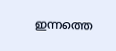ഇന്നത്തെ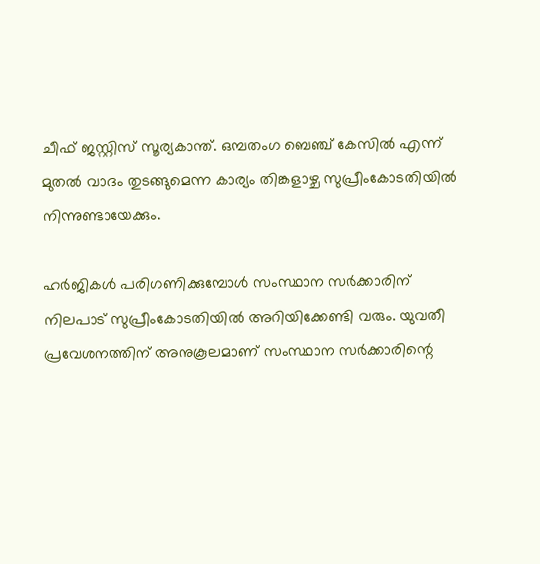ചീഫ് ജസ്റ്റിസ് സൂര്യകാന്ത്. ഒമ്പതംഗ ബെഞ്ച് കേസില്‍ എന്ന് മുതല്‍ വാദം തുടങ്ങുമെന്ന കാര്യം തിങ്കളാഴ്ച സുപ്രീംകോടതിയില്‍ നിന്നുണ്ടായേക്കും.

ഹര്‍ജികള്‍ പരിഗണിക്കുമ്പോള്‍ സംസ്ഥാന സര്‍ക്കാരിന് നിലപാട് സുപ്രീംകോടതിയില്‍ അറിയിക്കേണ്ടി വരും. യുവതീ പ്രവേശനത്തിന് അനുകൂലമാണ് സംസ്ഥാന സര്‍ക്കാരിന്റെ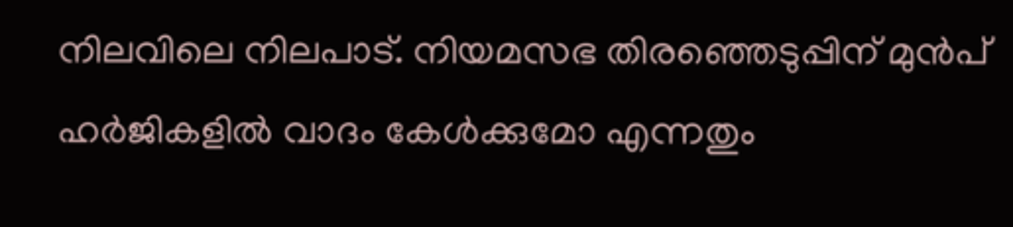നിലവിലെ നിലപാട്. നിയമസഭ തിരഞ്ഞെടുപ്പിന് മുന്‍പ് ഹര്‍ജികളില്‍ വാദം കേള്‍ക്കുമോ എന്നതും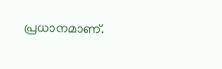പ്രധാനമാണ്.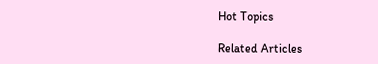Hot Topics

Related Articles